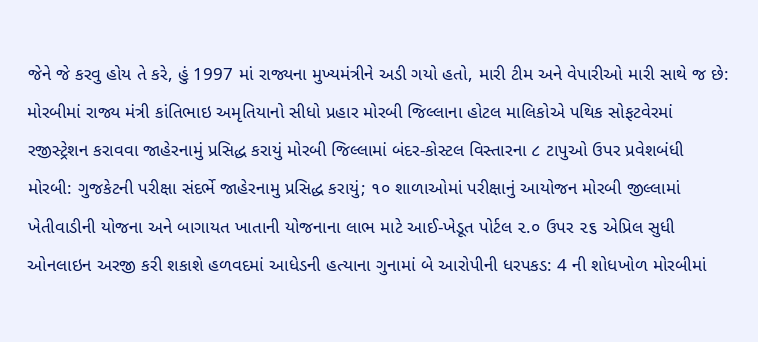જેને જે કરવુ હોય તે કરે, હું 1997 માં રાજ્યના મુખ્યમંત્રીને અડી ગયો હતો, મારી ટીમ અને વેપારીઓ મારી સાથે જ છે: મોરબીમાં રાજ્ય મંત્રી કાંતિભાઇ અમૃતિયાનો સીધો પ્રહાર મોરબી જિલ્લાના હોટલ માલિકોએ પથિક સોફટવેરમાં રજીસ્ટ્રેશન કરાવવા જાહેરનામું પ્રસિદ્ધ કરાયું મોરબી જિલ્લામાં બંદર-કોસ્ટલ વિસ્તારના ૮ ટાપુઓ ઉપર પ્રવેશબંધી મોરબી: ગુજકેટની પરીક્ષા સંદર્ભે જાહેરનામુ પ્રસિદ્ધ કરાયું; ૧૦ શાળાઓમાં પરીક્ષાનું આયોજન મોરબી જીલ્લામાં ખેતીવાડીની યોજના અને બાગાયત ખાતાની યોજનાના લાભ માટે આઈ-ખેડૂત પોર્ટલ ૨.૦ ઉપર ૨૬ એપ્રિલ સુધી ઓનલાઇન અરજી કરી શકાશે હળવદમાં આધેડની હત્યાના ગુનામાં બે આરોપીની ધરપકડ: 4 ની શોધખોળ મોરબીમાં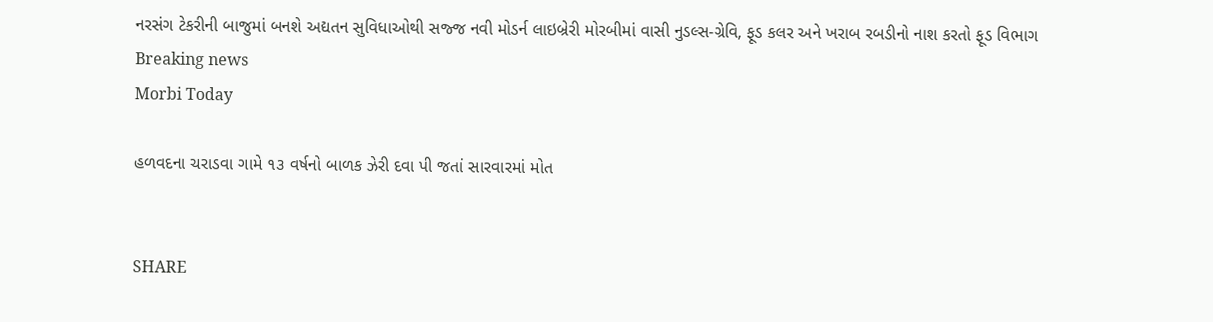નરસંગ ટેકરીની બાજુમાં બનશે અદ્યતન સુવિધાઓથી સજ્જ નવી મોડર્ન લાઇબ્રેરી મોરબીમાં વાસી નુડલ્સ-ગ્રેવિ, ફૂડ કલર અને ખરાબ રબડીનો નાશ કરતો ફૂડ વિભાગ
Breaking news
Morbi Today

હળવદના ચરાડવા ગામે ૧૩ વર્ષનો બાળક ઝેરી દવા પી જતાં સારવારમાં મોત


SHARE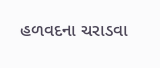હળવદના ચરાડવા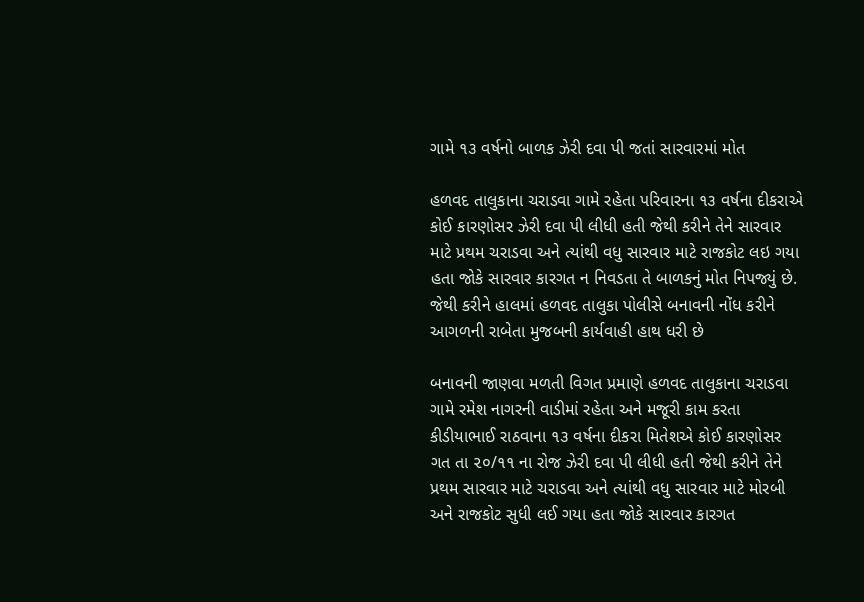ગામે ૧૩ વર્ષનો બાળક ઝેરી દવા પી જતાં સારવારમાં મોત

હળવદ તાલુકાના ચરાડવા ગામે રહેતા પરિવારના ૧૩ વર્ષના દીકરાએ કોઈ કારણોસર ઝેરી દવા પી લીધી હતી જેથી કરીને તેને સારવાર માટે પ્રથમ ચરાડવા અને ત્યાંથી વધુ સારવાર માટે રાજકોટ લઇ ગયા હતા જોકે સારવાર કારગત ન નિવડતા તે બાળકનું મોત નિપજ્યું છે. જેથી કરીને હાલમાં હળવદ તાલુકા પોલીસે બનાવની નોંધ કરીને આગળની રાબેતા મુજબની કાર્યવાહી હાથ ધરી છે

બનાવની જાણવા મળતી વિગત પ્રમાણે હળવદ તાલુકાના ચરાડવા ગામે રમેશ નાગરની વાડીમાં રહેતા અને મજૂરી કામ કરતા કીડીયાભાઈ રાઠવાના ૧૩ વર્ષના દીકરા મિતેશએ કોઈ કારણોસર ગત તા ૨૦/૧૧ ના રોજ ઝેરી દવા પી લીધી હતી જેથી કરીને તેને પ્રથમ સારવાર માટે ચરાડવા અને ત્યાંથી વધુ સારવાર માટે મોરબી અને રાજકોટ સુધી લઈ ગયા હતા જોકે સારવાર કારગત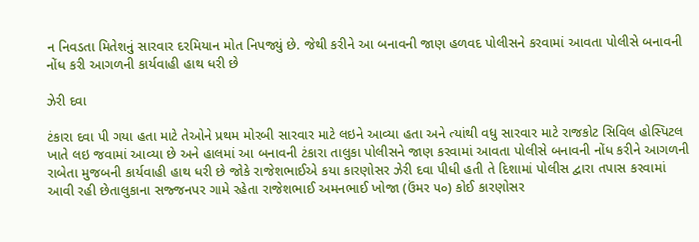ન નિવડતા મિતેશનું સારવાર દરમિયાન મોત નિપજ્યું છે. જેથી કરીને આ બનાવની જાણ હળવદ પોલીસને કરવામાં આવતા પોલીસે બનાવની નોંધ કરી આગળની કાર્યવાહી હાથ ધરી છે

ઝેરી દવા

ટંકારા દવા પી ગયા હતા માટે તેઓને પ્રથમ મોરબી સારવાર માટે લઇને આવ્યા હતા અને ત્યાંથી વધુ સારવાર માટે રાજકોટ સિવિલ હોસ્પિટલ ખાતે લઇ જવામાં આવ્યા છે અને હાલમાં આ બનાવની ટંકારા તાલુકા પોલીસને જાણ કરવામાં આવતા પોલીસે બનાવની નોંધ કરીને આગળની રાબેતા મુજબની કાર્યવાહી હાથ ધરી છે જોકે રાજેશભાઈએ કયા કારણોસર ઝેરી દવા પીધી હતી તે દિશામાં પોલીસ દ્વારા તપાસ કરવામાં આવી રહી છેતાલુકાના સજ્જનપર ગામે રહેતા રાજેશભાઈ અમનભાઈ ખોજા (ઉંમર ૫૦) કોઈ કારણોસર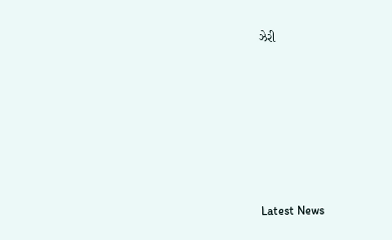ઝેરી






Latest News